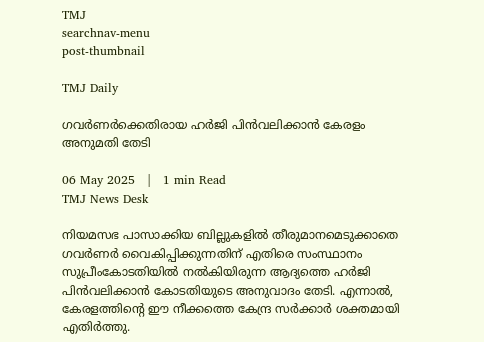TMJ
searchnav-menu
post-thumbnail

TMJ Daily

ഗവര്‍ണര്‍ക്കെതിരായ ഹര്‍ജി പിന്‍വലിക്കാന്‍ കേരളം അനുമതി തേടി

06 May 2025   |   1 min Read
TMJ News Desk

നിയമസഭ പാസാക്കിയ ബില്ലുകളില്‍ തീരുമാനമെടുക്കാതെ ഗവര്‍ണര്‍ വൈകിപ്പിക്കുന്നതിന് എതിരെ സംസ്ഥാനം സുപ്രീംകോടതിയില്‍ നല്‍കിയിരുന്ന ആദ്യത്തെ ഹര്‍ജി പിന്‍വലിക്കാന്‍ കോടതിയുടെ അനുവാദം തേടി. എന്നാല്‍, കേരളത്തിന്റെ ഈ നീക്കത്തെ കേന്ദ്ര സര്‍ക്കാര്‍ ശക്തമായി എതിര്‍ത്തു.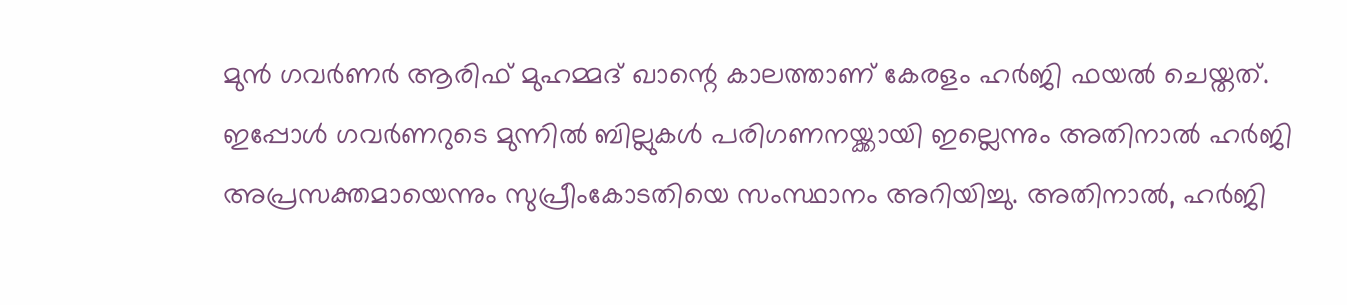മുന്‍ ഗവര്‍ണര്‍ ആരിഫ് മുഹമ്മദ് ഖാന്റെ കാലത്താണ് കേരളം ഹര്‍ജി ഫയല്‍ ചെയ്തത്. ഇപ്പോള്‍ ഗവര്‍ണറുടെ മുന്നില്‍ ബില്ലുകള്‍ പരിഗണനയ്ക്കായി ഇല്ലെന്നും അതിനാല്‍ ഹര്‍ജി അപ്രസക്തമായെന്നും സുപ്രീംകോടതിയെ സംസ്ഥാനം അറിയിച്ചു. അതിനാല്‍, ഹര്‍ജി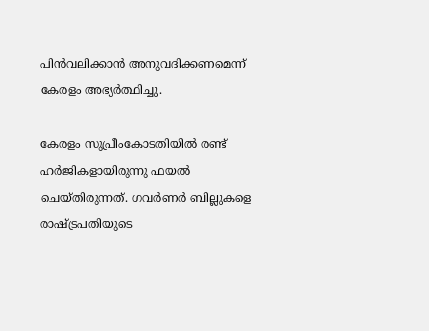പിന്‍വലിക്കാന്‍ അനുവദിക്കണമെന്ന് കേരളം അഭ്യര്‍ത്ഥിച്ചു.

കേരളം സുപ്രീംകോടതിയില്‍ രണ്ട് ഹര്‍ജികളായിരുന്നു ഫയല്‍ ചെയ്തിരുന്നത്. ഗവര്‍ണര്‍ ബില്ലുകളെ രാഷ്ട്രപതിയുടെ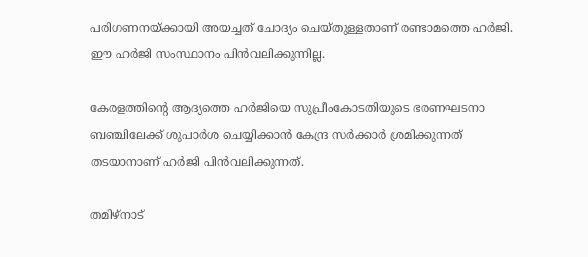പരിഗണനയ്ക്കായി അയച്ചത് ചോദ്യം ചെയ്തുള്ളതാണ് രണ്ടാമത്തെ ഹര്‍ജി. ഈ ഹര്‍ജി സംസ്ഥാനം പിന്‍വലിക്കുന്നില്ല.

കേരളത്തിന്റെ ആദ്യത്തെ ഹര്‍ജിയെ സുപ്രീംകോടതിയുടെ ഭരണഘടനാ ബഞ്ചിലേക്ക് ശുപാര്‍ശ ചെയ്യിക്കാന്‍ കേന്ദ്ര സര്‍ക്കാര്‍ ശ്രമിക്കുന്നത് തടയാനാണ് ഹര്‍ജി പിന്‍വലിക്കുന്നത്.

തമിഴ്‌നാട്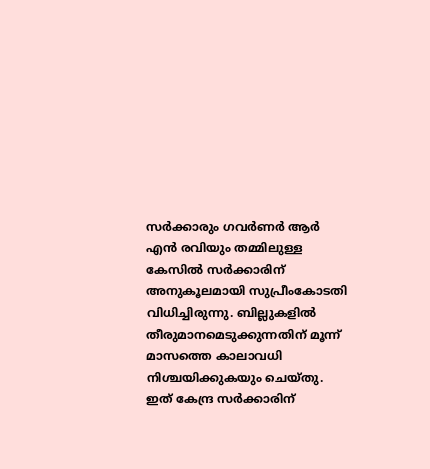സര്‍ക്കാരും ഗവര്‍ണര്‍ ആര്‍ എന്‍ രവിയും തമ്മിലുള്ള കേസില്‍ സര്‍ക്കാരിന് അനുകൂലമായി സുപ്രീംകോടതി വിധിച്ചിരുന്നു. ബില്ലുകളില്‍ തീരുമാനമെടുക്കുന്നതിന് മൂന്ന് മാസത്തെ കാലാവധി നിശ്ചയിക്കുകയും ചെയ്തു. ഇത് കേന്ദ്ര സര്‍ക്കാരിന്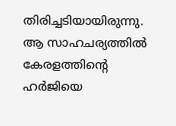തിരിച്ചടിയായിരുന്നു. ആ സാഹചര്യത്തില്‍ കേരളത്തിന്റെ ഹര്‍ജിയെ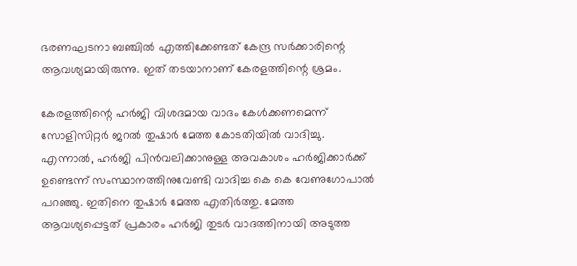ഭരണഘടനാ ബഞ്ചില്‍ എത്തിക്കേണ്ടത് കേന്ദ്ര സര്‍ക്കാരിന്റെ ആവശ്യമായിരുന്നു. ഇത് തടയാനാണ് കേരളത്തിന്റെ ശ്രമം.

കേരളത്തിന്റെ ഹര്‍ജി വിശദമായ വാദം കേള്‍ക്കണമെന്ന് സോളിസിറ്റര്‍ ജറല്‍ തുഷാര്‍ മേത്ത കോടതിയില്‍ വാദിച്ചു. എന്നാല്‍, ഹര്‍ജി പിന്‍വലിക്കാനുള്ള അവകാശം ഹര്‍ജിക്കാര്‍ക്ക് ഉണ്ടെന്ന് സംസ്ഥാനത്തിനുവേണ്ടി വാദിച്ച കെ കെ വേണുഗോപാല്‍ പറഞ്ഞു. ഇതിനെ തുഷാര്‍ മേത്ത എതിര്‍ത്തു. മേത്ത ആവശ്യപ്പെട്ടത് പ്രകാരം ഹര്‍ജി തുടര്‍ വാദത്തിനായി അടുത്ത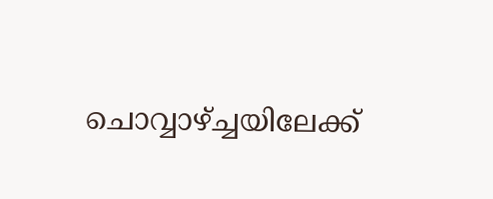ചൊവ്വാഴ്ച്ചയിലേക്ക്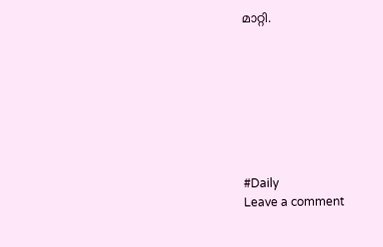മാറ്റി.








#Daily
Leave a comment